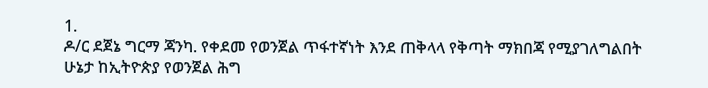1.
ዶ/ር ደጀኔ ግርማ ጃንካ. የቀደመ የወንጀል ጥፋተኛነት እንደ ጠቅላላ የቅጣት ማክበጃ የሚያገለግልበት ሁኔታ ከኢትዮጵያ የወንጀል ሕግ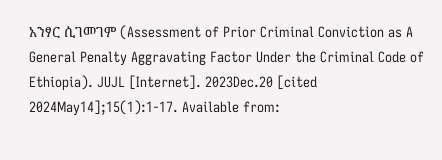አንፃር ሲገመገም (Assessment of Prior Criminal Conviction as A General Penalty Aggravating Factor Under the Criminal Code of Ethiopia). JUJL [Internet]. 2023Dec.20 [cited 2024May14];15(1):1-17. Available from: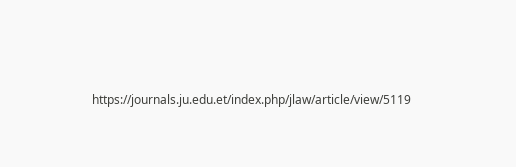https://journals.ju.edu.et/index.php/jlaw/article/view/5119